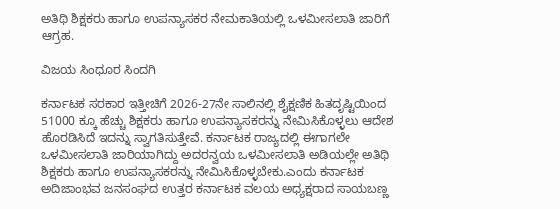ಅತಿಥಿ ಶಿಕ್ಷಕರು ಹಾಗೂ ಉಪನ್ಯಾಸಕರ ನೇಮಕಾತಿಯಲ್ಲಿ ಒಳಮೀಸಲಾತಿ ಜಾರಿಗೆ ಆಗ್ರಹ.

ವಿಜಯ ಸಿಂಧೂರ ಸಿಂದಗಿ

ಕರ್ನಾಟಕ ಸರಕಾರ ಇತ್ತೀಚಿಗೆ 2026-27ನೇ ಸಾಲಿನಲ್ಲಿ ಶೈಕ್ಷಣಿಕ ಹಿತದೃಷ್ಟಿಯಿಂದ 51000 ಕ್ಕೂ ಹೆಚ್ಚು ಶಿಕ್ಷಕರು ಹಾಗೂ ಉಪನ್ಯಾಸಕರನ್ನು ನೇಮಿಸಿಕೊಳ್ಳಲು ಆದೇಶ ಹೊರಡಿಸಿದೆ ಇದನ್ನು ಸ್ವಾಗತಿಸುತ್ತೇವೆ. ಕರ್ನಾಟಕ ರಾಜ್ಯದಲ್ಲಿ ಈಗಾಗಲೇ ಒಳಮೀಸಲಾತಿ ಜಾರಿಯಾಗಿದ್ದು ಅದರನ್ವಯ ಒಳಮೀಸಲಾತಿ ಅಡಿಯಲ್ಲೇ ಅತಿಥಿ ಶಿಕ್ಷಕರು ಹಾಗೂ ಉಪನ್ಯಾಸಕರನ್ನು ನೇಮಿಸಿಕೊಳ್ಳಬೇಕು.ಎಂದು ಕರ್ನಾಟಕ ಅದಿಜಾಂಭವ ಜನಸಂಘದ ಉತ್ತರ ಕರ್ನಾಟಕ ವಲಯ ಅಧ್ಯಕ್ಷರಾದ ಸಾಯಬಣ್ಣ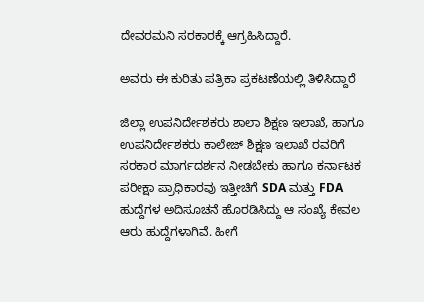ದೇವರಮನಿ ಸರಕಾರಕ್ಕೆ ಆಗ್ರಹಿಸಿದ್ದಾರೆ.

ಅವರು ಈ ಕುರಿತು ಪತ್ರಿಕಾ ಪ್ರಕಟಣೆಯಲ್ಲಿ ತಿಳಿಸಿದ್ದಾರೆ

ಜಿಲ್ಲಾ ಉಪನಿರ್ದೇಶಕರು ಶಾಲಾ ಶಿಕ್ಷಣ ಇಲಾಖೆ, ಹಾಗೂ ಉಪನಿರ್ದೇಶಕರು ಕಾಲೇಜ್ ಶಿಕ್ಷಣ ಇಲಾಖೆ ರವರಿಗೆ ಸರಕಾರ ಮಾರ್ಗದರ್ಶನ ನೀಡಬೇಕು ಹಾಗೂ ಕರ್ನಾಟಕ ಪರೀಕ್ಷಾ ಪ್ರಾಧಿಕಾರವು ಇತ್ತೀಚಿಗೆ SDA ಮತ್ತು FDA ಹುದ್ದೆಗಳ ಅದಿಸೂಚನೆ ಹೊರಡಿಸಿದ್ದು ಆ ಸಂಖ್ಯೆ ಕೇವಲ ಆರು ಹುದ್ದೆಗಳಾಗಿವೆ. ಹೀಗೆ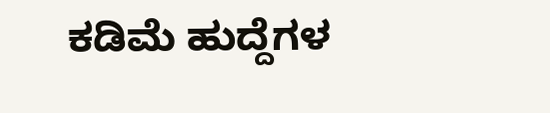ಕಡಿಮೆ ಹುದ್ದೆಗಳ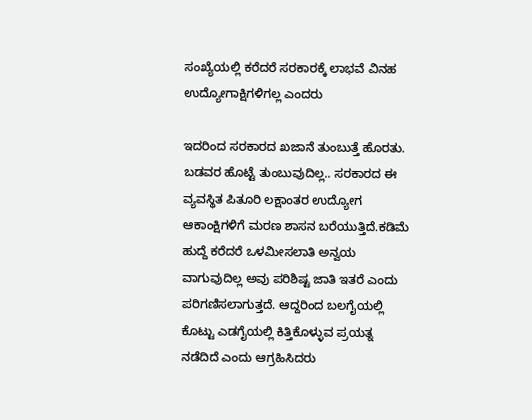ಸಂಖ್ಯೆಯಲ್ಲಿ ಕರೆದರೆ ಸರಕಾರಕ್ಕೆ ಲಾಭವೆ ವಿನಹ ಉದ್ಯೋಗಾಕ್ಷಿಗಳಿಗಲ್ಲ ಎಂದರು

ಇದರಿಂದ ಸರಕಾರದ ಖಜಾನೆ ತುಂಬುತ್ತೆ ಹೊರತು. ಬಡವರ ಹೊಟ್ಟೆ ತುಂಬುವುದಿಲ್ಲ.. ಸರಕಾರದ ಈ ವ್ಯವಸ್ಥಿತ ಪಿತೂರಿ ಲಕ್ಷಾಂತರ ಉದ್ಯೋಗ ಆಕಾಂಕ್ಷಿಗಳಿಗೆ ಮರಣ ಶಾಸನ ಬರೆಯುತ್ತಿದೆ.ಕಡಿಮೆ ಹುದ್ದೆ ಕರೆದರೆ ಒಳಮೀಸಲಾತಿ ಅನ್ವಯ ವಾಗುವುದಿಲ್ಲ ಅವು ಪರಿಶಿಷ್ಟ ಜಾತಿ ಇತರೆ ಎಂದು ಪರಿಗಣಿಸಲಾಗುತ್ತದೆ. ಆದ್ದರಿಂದ ಬಲಗೈಯಲ್ಲಿ ಕೊಟ್ಟು ಎಡಗೈಯಲ್ಲಿ ಕಿತ್ತಿಕೊಳ್ಳುವ ಪ್ರಯತ್ನ ನಡೆದಿದೆ ಎಂದು ಆಗ್ರಹಿಸಿದರು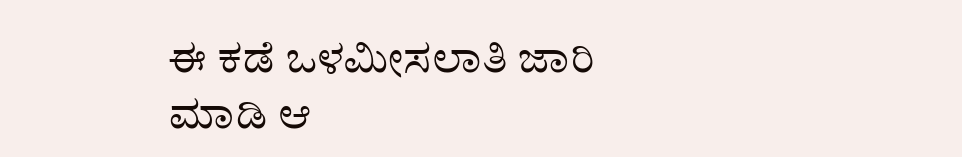ಈ ಕಡೆ ಒಳಮೀಸಲಾತಿ ಜಾರಿ ಮಾಡಿ ಆ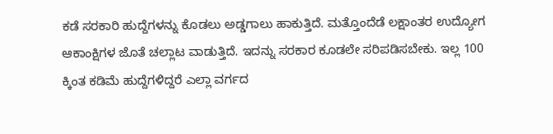ಕಡೆ ಸರಕಾರಿ ಹುದ್ದೆಗಳನ್ನು ಕೊಡಲು ಅಡ್ಡಗಾಲು ಹಾಕುತ್ತಿದೆ. ಮತ್ತೊಂದೆಡೆ ಲಕ್ಷಾಂತರ ಉದ್ಯೋಗ ಆಕಾಂಕ್ಷಿಗಳ ಜೊತೆ ಚಲ್ಲಾಟ ವಾಡುತ್ತಿದೆ. ಇದನ್ನು ಸರಕಾರ ಕೂಡಲೇ ಸರಿಪಡಿಸಬೇಕು. ಇಲ್ಲ 100 ಕ್ಕಿಂತ ಕಡಿಮೆ ಹುದ್ದೆಗಳಿದ್ದರೆ ಎಲ್ಲಾ ವರ್ಗದ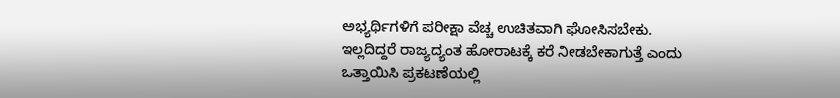ಅಭ್ಯರ್ಥಿಗಳಿಗೆ ಪರೀಕ್ಷಾ ವೆಚ್ಚ ಉಚಿತವಾಗಿ ಘೋಸಿಸಬೇಕು. ಇಲ್ಲದಿದ್ದರೆ ರಾಜ್ಯದ್ಯಂತ ಹೋರಾಟಕ್ಕೆ ಕರೆ ನೀಡಬೇಕಾಗುತ್ತೆ ಎಂದು ಒತ್ತಾಯಿಸಿ ಪ್ರಕಟಣೆಯಲ್ಲಿ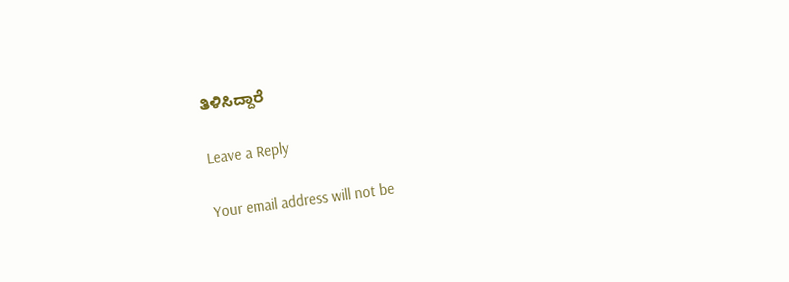ತಿಳಿಸಿದ್ದಾರೆ

Leave a Reply

Your email address will not be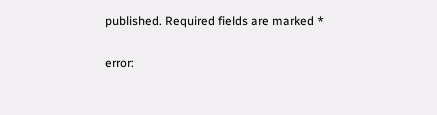published. Required fields are marked *

error: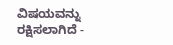ವಿಷಯವನ್ನು ರಕ್ಷಿಸಲಾಗಿದೆ -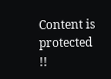Content is protected !!